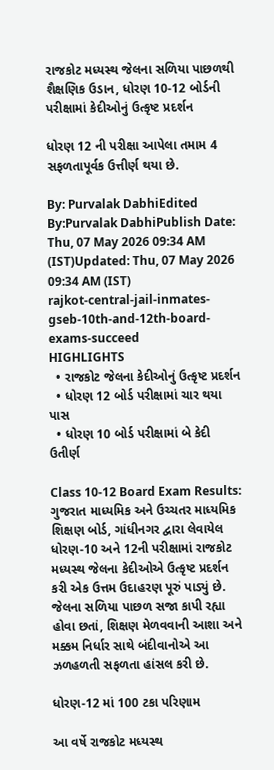રાજકોટ મધ્યસ્થ જેલના સળિયા પાછળથી શૈક્ષણિક ઉડાન, ધોરણ 10-12 બોર્ડની પરીક્ષામાં કેદીઓનું ઉત્કૃષ્ટ પ્રદર્શન

ધોરણ 12 ની પરીક્ષા આપેલા તમામ 4 સફળતાપૂર્વક ઉત્તીર્ણ થયા છે.

By: Purvalak DabhiEdited By:Purvalak DabhiPublish Date: Thu, 07 May 2026 09:34 AM (IST)Updated: Thu, 07 May 2026 09:34 AM (IST)
rajkot-central-jail-inmates-gseb-10th-and-12th-board-exams-succeed
HIGHLIGHTS
  • રાજકોટ જેલના કેદીઓનું ઉત્કૃષ્ટ પ્રદર્શન
  • ધોરણ 12 બોર્ડ પરીક્ષામાં ચાર થયા પાસ
  • ધોરણ 10 બોર્ડ પરીક્ષામાં બે કેદી ઉતીર્ણ

Class 10-12 Board Exam Results: ગુજરાત માધ્યમિક અને ઉચ્ચતર માધ્યમિક શિક્ષણ બોર્ડ, ગાંધીનગર દ્વારા લેવાયેલ ધોરણ-10 અને 12ની પરીક્ષામાં રાજકોટ મધ્યસ્થ જેલના કેદીઓએ ઉત્કૃષ્ટ પ્રદર્શન કરી એક ઉત્તમ ઉદાહરણ પૂરું પાડ્યું છે. જેલના સળિયા પાછળ સજા કાપી રહ્યા હોવા છતાં, શિક્ષણ મેળવવાની આશા અને મક્કમ નિર્ધાર સાથે બંદીવાનોએ આ ઝળહળતી સફળતા હાંસલ કરી છે.

ધોરણ-12 માં 100 ટકા પરિણામ

આ વર્ષે રાજકોટ મધ્યસ્થ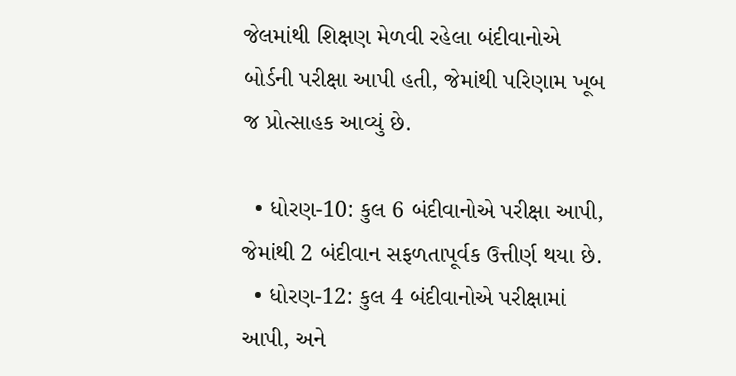જેલમાંથી શિક્ષણ મેળવી રહેલા બંદીવાનોએ બોર્ડની પરીક્ષા આપી હતી, જેમાંથી પરિણામ ખૂબ જ પ્રોત્સાહક આવ્યું છે.

  • ધોરણ-10: કુલ 6 બંદીવાનોએ પરીક્ષા આપી, જેમાંથી 2 બંદીવાન સફળતાપૂર્વક ઉત્તીર્ણ થયા છે.
  • ધોરણ-12: કુલ 4 બંદીવાનોએ પરીક્ષામાં આપી, અને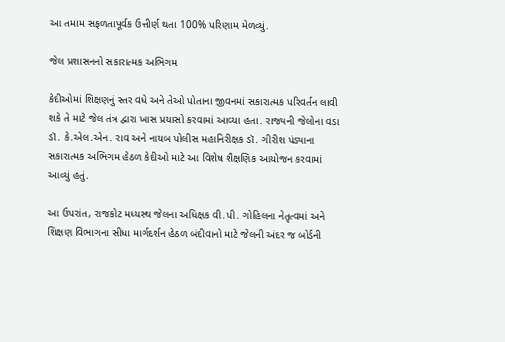આ તમામ સફળતાપૂર્વક ઉત્તીર્ણ થતા 100% પરિણામ મેળવ્યું.

જેલ પ્રશાસનનો સકારાત્મક અભિગમ

કેદીઓમાં શિક્ષણનું સ્તર વધે અને તેઓ પોતાના જીવનમાં સકારાત્મક પરિવર્તન લાવી શકે તે માટે જેલ તંત્ર દ્વારા ખાસ પ્રયાસો કરવામાં આવ્યા હતા. રાજ્યની જેલોના વડા ડૉ. કે.એલ.એન. રાવ અને નાયબ પોલીસ મહાનિરીક્ષક ડૉ. ગીરીશ પંડ્યાના સકારાત્મક અભિગમ હેઠળ કેદીઓ માટે આ વિશેષ શૈક્ષણિક આયોજન કરવામાં આવ્યું હતું.

આ ઉપરાંત, રાજકોટ મધ્યસ્થ જેલના અધિક્ષક વી.પી. ગોહિલના નેતૃત્વમાં અને શિક્ષણ વિભાગના સીધા માર્ગદર્શન હેઠળ બંદીવાનો માટે જેલની અંદર જ બોર્ડની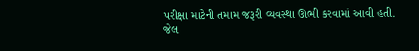પરીક્ષા માટેની તમામ જરૂરી વ્યવસ્થા ઊભી કરવામાં આવી હતી. જેલ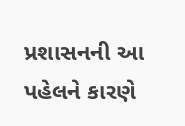પ્રશાસનની આ પહેલને કારણે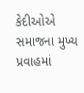કેદીઓએ સમાજના મુખ્ય પ્રવાહમાં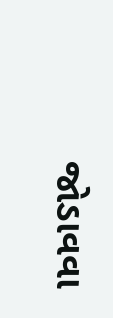જોડાવવા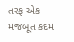તરફ એક મજબૂત કદમ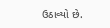ઉઠાવ્યો છે.